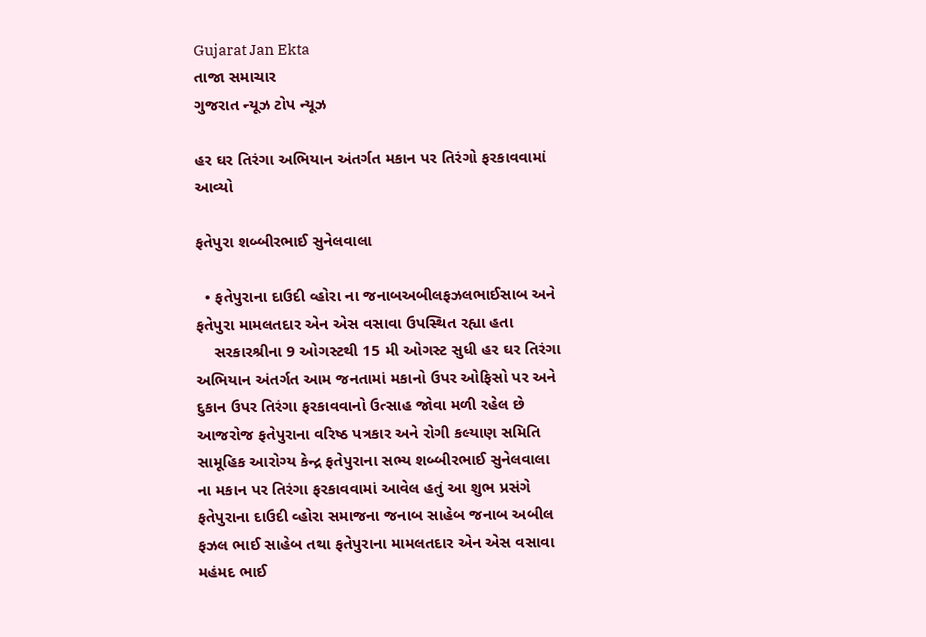Gujarat Jan Ekta
તાજા સમાચાર
ગુજરાત ન્યૂઝ ટોપ ન્યૂઝ

હર ઘર તિરંગા અભિયાન અંતર્ગત મકાન પર તિરંગો ફરકાવવામાં આવ્યો

ફતેપુરા શબ્બીરભાઈ સુનેલવાલા

  • ફતેપુરાના દાઉદી વ્હોરા ના જનાબઅબીલફઝલભાઈસાબ અને ફતેપુરા મામલતદાર એન એસ વસાવા ઉપસ્થિત રહ્યા હતા
    સરકારશ્રીના 9 ઓગસ્ટથી 15 મી ઓગસ્ટ સુધી હર ઘર તિરંગા અભિયાન અંતર્ગત આમ જનતામાં મકાનો ઉપર ઓફિસો પર અને દુકાન ઉપર તિરંગા ફરકાવવાનો ઉત્સાહ જોવા મળી રહેલ છે આજરોજ ફતેપુરાના વરિષ્ઠ પત્રકાર અને રોગી કલ્યાણ સમિતિ સામૂહિક આરોગ્ય કેન્દ્ર ફતેપુરાના સભ્ય શબ્બીરભાઈ સુનેલવાલા ના મકાન પર તિરંગા ફરકાવવામાં આવેલ હતું આ શુભ પ્રસંગે ફતેપુરાના દાઉદી વ્હોરા સમાજના જનાબ સાહેબ જનાબ અબીલ ફઝલ ભાઈ સાહેબ તથા ફતેપુરાના મામલતદાર એન એસ વસાવા મહંમદ ભાઈ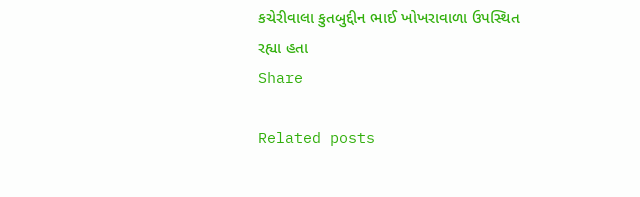કચેરીવાલા કુતબુદ્દીન ભાઈ ખોખરાવાળા ઉપસ્થિત રહ્યા હતા
Share

Related posts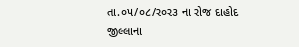તા.૦૫/૦૮/ર૦ર૩ ના રોજ દાહોદ જીલ્લાના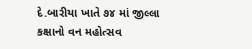દે.બારીયા ખાતે ૭૪ માં જીલ્લા કક્ષાનો વન મહોત્સવ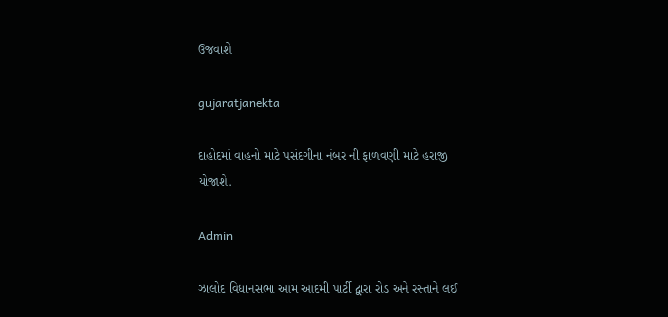ઉજવાશે

gujaratjanekta

દાહોદમાં વાહનો માટે પસંદગીના નંબર ની ફાળવણી માટે હરાજી યોજાશે.

Admin

ઝાલોદ વિધાનસભા આમ આદમી પાર્ટી દ્વારા રોડ અને રસ્તાને લઈ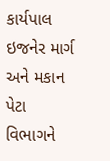કાર્યપાલ ઇજનેર માર્ગ અને મકાન પેટા વિભાગને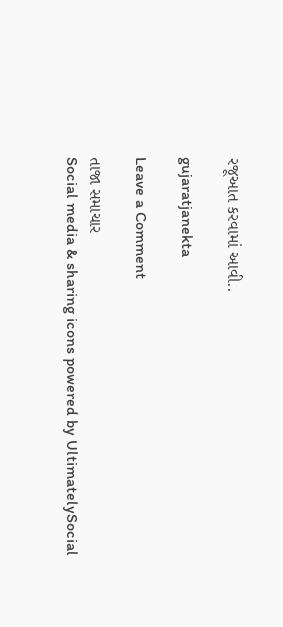રજૂઆત કરવામાં આવી..

gujaratjanekta

Leave a Comment

તાજા સમાચાર
Social media & sharing icons powered by UltimatelySocial